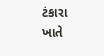ટંકારા ખાતે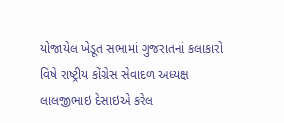યોજાયેલ ખેડૂત સભામાં ગુજરાતનાં કલાકારો વિષે રાષ્ટ્રીય કોંગ્રેસ સેવાદળ અધ્યક્ષ લાલજીભાઇ દેસાઇએ કરેલ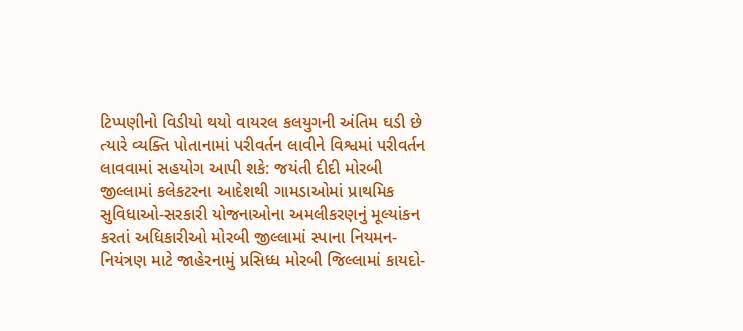ટિપ્પણીનો વિડીયો થયો વાયરલ કલયુગની અંતિમ ઘડી છે ત્યારે વ્યક્તિ પોતાનામાં પરીવર્તન લાવીને વિશ્વમાં પરીવર્તન લાવવામાં સહયોગ આપી શકે: જયંતી દીદી મોરબી જીલ્લામાં કલેકટરના આદેશથી ગામડાઓમાં પ્રાથમિક સુવિધાઓ-સરકારી યોજનાઓના અમલીકરણનું મૂલ્યાંકન કરતાં અધિકારીઓ મોરબી જીલ્લામાં સ્પાના નિયમન-નિયંત્રણ માટે જાહેરનામું પ્રસિધ્ધ મોરબી જિલ્લામાં કાયદો-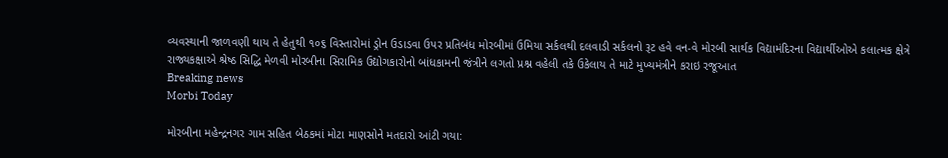વ્યવસ્થાની જાળવણી થાય તે હેતુથી ૧૦૬ વિસ્તારોમાં ડ્રોન ઉડાડવા ઉપર પ્રતિબંધ મોરબીમાં ઉમિયા સર્કલથી દલવાડી સર્કલનો રૂટ હવે વન-વે મોરબી સાર્થક વિદ્યામંદિરના વિદ્યાર્થીઓએ કલાત્મક ક્ષેત્રે રાજ્યકક્ષાએ શ્રેષ્ઠ સિદ્ધિ મેળવી મોરબીના સિરામિક ઉદ્યોગકારોનો બાંધકામની જંત્રીને લગતો પ્રશ્ન વહેલી તકે ઉકેલાય તે માટે મુખ્યમંત્રીને કરાઇ રજૂઆત
Breaking news
Morbi Today

મોરબીના મહેન્દ્રનગર ગામ સહિત બેઠકમાં મોટા માણસોને મતદારો આંટી ગયા: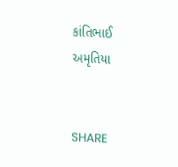કાંતિભાઈ અમૃતિયા


SHARE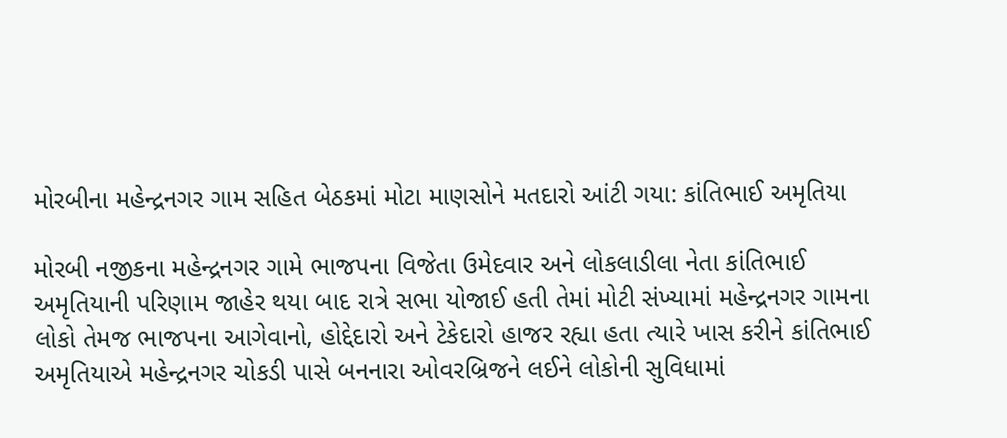મોરબીના મહેન્દ્રનગર ગામ સહિત બેઠકમાં મોટા માણસોને મતદારો આંટી ગયા: કાંતિભાઈ અમૃતિયા

મોરબી નજીકના મહેન્દ્રનગર ગામે ભાજપના વિજેતા ઉમેદવાર અને લોકલાડીલા નેતા કાંતિભાઈ અમૃતિયાની પરિણામ જાહેર થયા બાદ રાત્રે સભા યોજાઈ હતી તેમાં મોટી સંખ્યામાં મહેન્દ્રનગર ગામના લોકો તેમજ ભાજપના આગેવાનો, હોદ્દેદારો અને ટેકેદારો હાજર રહ્યા હતા ત્યારે ખાસ કરીને કાંતિભાઈ અમૃતિયાએ મહેન્દ્રનગર ચોકડી પાસે બનનારા ઓવરબ્રિજને લઈને લોકોની સુવિધામાં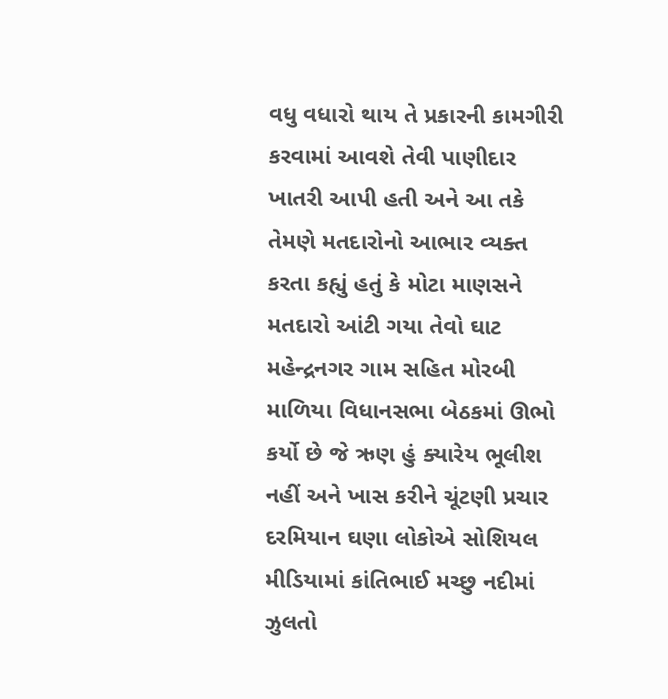વધુ વધારો થાય તે પ્રકારની કામગીરી કરવામાં આવશે તેવી પાણીદાર ખાતરી આપી હતી અને આ તકે તેમણે મતદારોનો આભાર વ્યક્ત કરતા કહ્યું હતું કે મોટા માણસને મતદારો આંટી ગયા તેવો ઘાટ મહેન્દ્રનગર ગામ સહિત મોરબી માળિયા વિધાનસભા બેઠકમાં ઊભો કર્યો છે જે ઋણ હું ક્યારેય ભૂલીશ નહીં અને ખાસ કરીને ચૂંટણી પ્રચાર દરમિયાન ઘણા લોકોએ સોશિયલ મીડિયામાં કાંતિભાઈ મચ્છુ નદીમાં ઝુલતો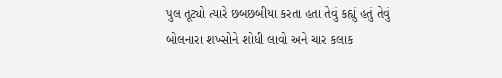પુલ તૂટ્યો ત્યારે છબછબીયા કરતા હતા તેવું કહ્યું હતું તેવું બોલનારા શખ્સોને શોધી લાવો અને ચાર કલાક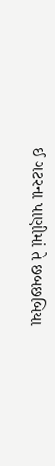ઈ ગટરના પાણીમાં તે છબછબિયા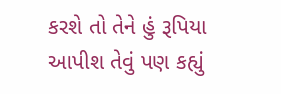કરશે તો તેને હું રૂપિયા આપીશ તેવું પણ કહ્યું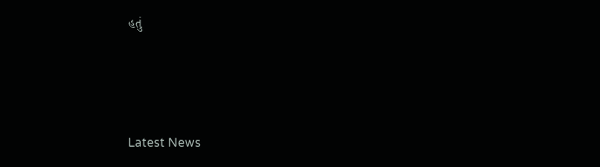હતું






Latest News